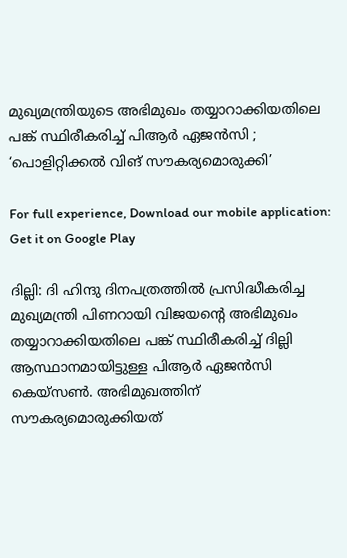മുഖ്യമന്ത്രിയുടെ അഭിമുഖം തയ്യാറാക്കിയതിലെ പങ്ക് സ്ഥിരീകരിച്ച് പിആർ ഏജൻസി ; ‘പൊളിറ്റിക്കൽ വിങ് സൗകര്യമൊരുക്കി’

For full experience, Download our mobile application:
Get it on Google Play

ദില്ലി: ദി ഹിന്ദു ദിനപത്രത്തിൽ പ്രസിദ്ധീകരിച്ച മുഖ്യമന്ത്രി പിണറായി വിജയന്‍റെ അഭിമുഖം തയ്യാറാക്കിയതിലെ പങ്ക് സ്ഥിരീകരിച്ച് ദില്ലി ആസ്ഥാനമായിട്ടുള്ള പിആര്‍ ഏജന്‍സി കെയ്സണ്‍. അഭിമുഖത്തിന് സൗകര്യമൊരുക്കിയത്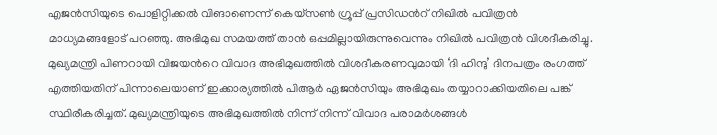എജൻസിയുടെ പൊളിറ്റിക്കൽ വിങാണെന്ന് കെയ്സണ്‍ ഗ്രൂപ്പ് പ്രസിഡന്‍റ് നിഖിൽ പവിത്രൻ മാധ്യമങ്ങളോട് പറഞ്ഞു. അഭിമുഖ സമയത്ത് താൻ ഒപ്പമില്ലായിരുന്നുവെന്നും നിഖിൽ പവിത്രൻ വിശദീകരിച്ചു. മുഖ്യമന്ത്രി പിണറായി വിജയന്‍റെ വിവാദ അഭിമുഖത്തിൽ വിശദീകരണവുമായി ‘ദി ഹിന്ദു’ ദിനപത്രം രംഗത്ത് എത്തിയതിന് പിന്നാലെയാണ് ഇക്കാര്യത്തിൽ പിആര്‍ ഏജന്‍സിയും അഭിമുഖം തയ്യാറാക്കിയതിലെ പങ്ക് സ്ഥിരീകരിച്ചത്. മുഖ്യമന്ത്രിയുടെ അഭിമുഖത്തിൽ നിന്ന് നിന്ന് വിവാദ പരാമർശങ്ങൾ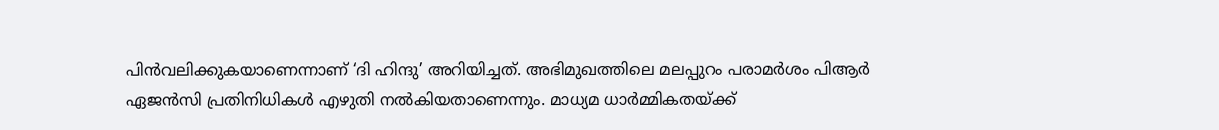പിൻവലിക്കുകയാണെന്നാണ് ‘ദി ഹിന്ദു’ അറിയിച്ചത്. അഭിമുഖത്തിലെ മലപ്പുറം പരാമർശം പിആർ ഏജൻസി പ്രതിനിധികൾ എഴുതി നൽകിയതാണെന്നും. മാധ്യമ ധാർമ്മികതയ്ക്ക്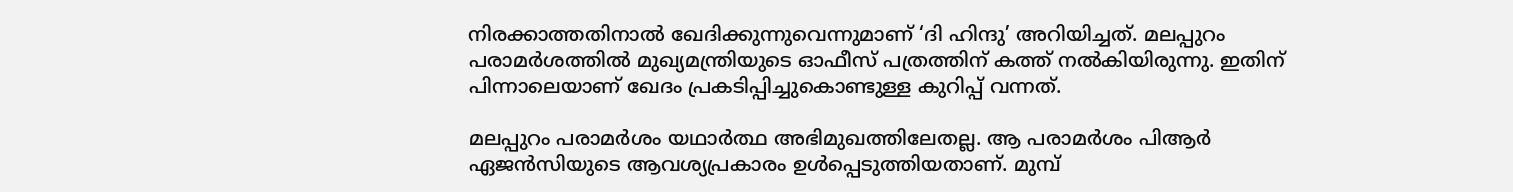നിരക്കാത്തതിനാൽ ഖേദിക്കുന്നുവെന്നുമാണ് ‘ദി ഹിന്ദു’ അറിയിച്ചത്. മലപ്പുറം പരാമർശത്തിൽ മുഖ്യമന്ത്രിയുടെ ഓഫീസ് പത്രത്തിന് കത്ത് നൽകിയിരുന്നു. ഇതിന് പിന്നാലെയാണ് ഖേദം പ്രകടിപ്പിച്ചുകൊണ്ടുള്ള കുറിപ്പ് വന്നത്.

മലപ്പുറം പരാമർശം യഥാർത്ഥ അഭിമുഖത്തിലേതല്ല. ആ പരാമർശം പിആർ ഏജൻസിയുടെ ആവശ്യപ്രകാരം ഉൾപ്പെടുത്തിയതാണ്. മുമ്പ്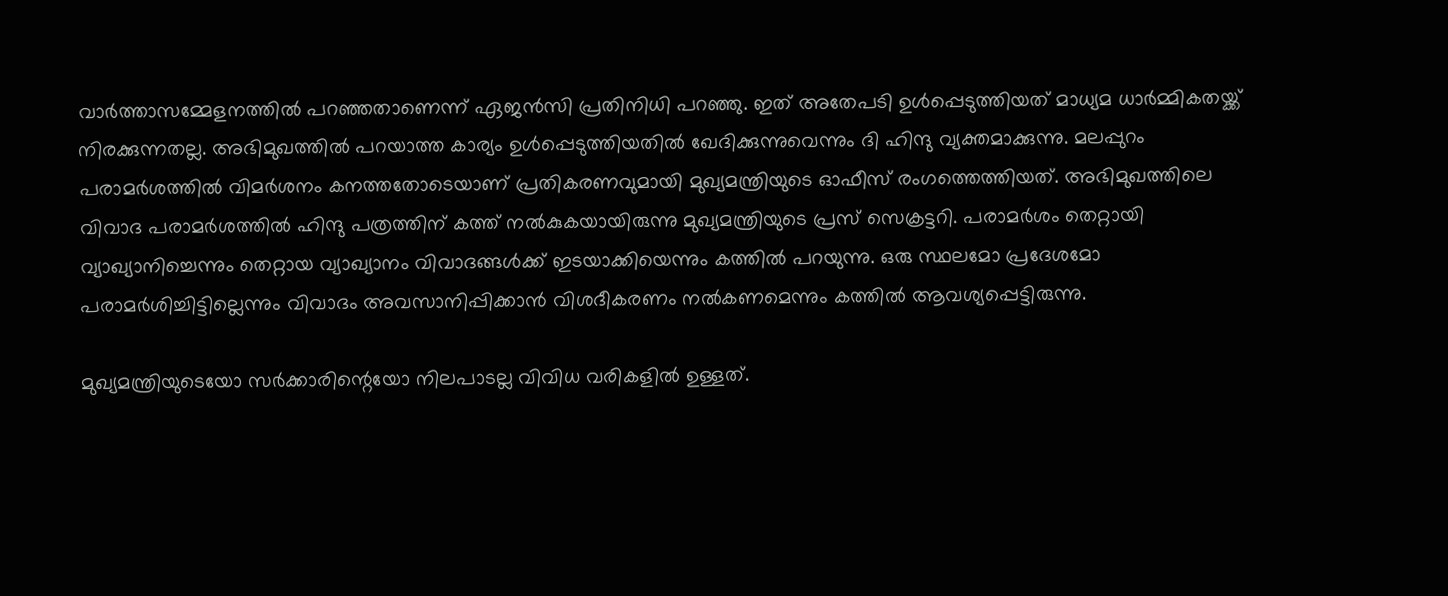വാർത്താസമ്മേളനത്തിൽ പറ‍ഞ്ഞതാണെന്ന് ഏജൻസി പ്രതിനിധി പറഞ്ഞു. ഇത് അതേപടി ഉൾപ്പെടുത്തിയത് മാധ്യമ ധാർമ്മികതയ്ക്ക് നിരക്കുന്നതല്ല. അഭിമുഖത്തിൽ പറയാത്ത കാര്യം ഉൾപ്പെടുത്തിയതിൽ ഖേദിക്കുന്നുവെന്നും ദി ഹിന്ദു വ്യക്തമാക്കുന്നു. മലപ്പുറം പരാമർശത്തിൽ വിമർശനം കനത്തതോടെയാണ് പ്രതികരണവുമായി മുഖ്യമന്ത്രിയുടെ ഓഫീസ് രംഗത്തെത്തിയത്. അഭിമുഖത്തിലെ വിവാദ പരാമർശത്തിൽ ഹിന്ദു പത്രത്തിന് കത്ത് നൽകുകയായിരുന്നു മുഖ്യമന്ത്രിയുടെ പ്രസ് സെക്രട്ടറി. പരാമർശം തെറ്റായി വ്യാഖ്യാനിച്ചെന്നും തെറ്റായ വ്യാഖ്യാനം വിവാദങ്ങൾക്ക് ഇടയാക്കിയെന്നും കത്തിൽ പറയുന്നു. ഒരു സ്ഥലമോ പ്രദേശമോ പരാമർശിച്ചിട്ടില്ലെന്നും വിവാദം അവസാനിപ്പിക്കാൻ വിശദീകരണം നൽകണമെന്നും കത്തിൽ ആവശ്യപ്പെട്ടിരുന്നു.

മുഖ്യമന്ത്രിയുടെയോ സർക്കാരിന്റെയോ നിലപാടല്ല വിവിധ വരികളിൽ ഉള്ളത്.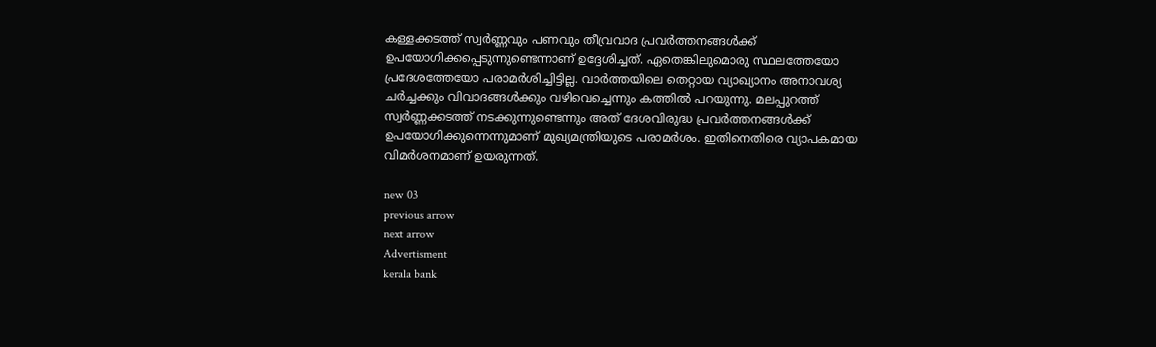കള്ളക്കടത്ത് സ്വർണ്ണവും പണവും തീവ്രവാദ പ്രവർത്തനങ്ങൾക്ക് ഉപയോഗിക്കപ്പെടുന്നുണ്ടെന്നാണ് ഉദ്ദേശിച്ചത്. ഏതെങ്കിലുമൊരു സ്ഥലത്തേയോ പ്രദേശത്തേയോ പരാമർശിച്ചിട്ടില്ല. വാർത്തയിലെ തെറ്റായ വ്യാഖ്യാനം അനാവശ്യ ചർച്ചക്കും വിവാദങ്ങൾക്കും വഴിവെച്ചെന്നും കത്തിൽ പറയുന്നു. മലപ്പുറത്ത് സ്വർണ്ണക്കടത്ത് നടക്കുന്നുണ്ടെന്നും അത് ദേശവിരുദ്ധ പ്രവർത്തനങ്ങൾക്ക് ഉപയോഗിക്കുന്നെന്നുമാണ് മുഖ്യമന്ത്രിയുടെ പരാമർശം. ഇതിനെതിരെ വ്യാപകമായ വിമർശനമാണ് ഉയരുന്നത്.

new 03
previous arrow
next arrow
Advertisment
kerala bank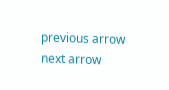previous arrow
next arrow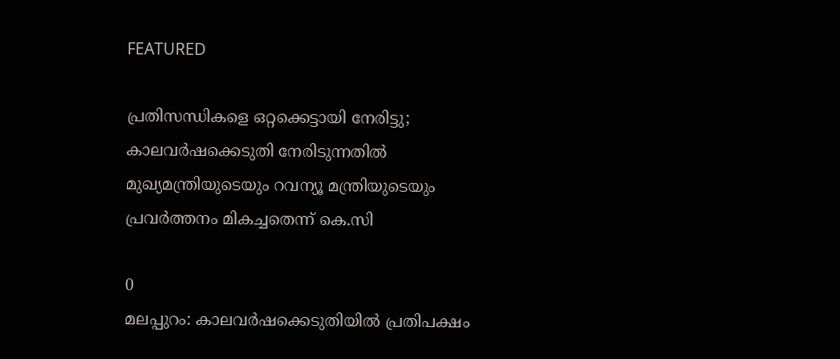FEATURED

പ്രതിസന്ധികളെ ഒറ്റക്കെട്ടായി നേരിട്ടു; കാലവർഷക്കെടുതി നേരിടുന്നതിൽ മുഖ്യമന്ത്രിയുടെയും റവന്യൂ മന്ത്രിയുടെയും പ്രവർത്തനം മികച്ചതെന്ന് കെ.സി

0
മലപ്പുറം: കാലവര്‍ഷക്കെടുതിയില്‍ പ്രതിപക്ഷം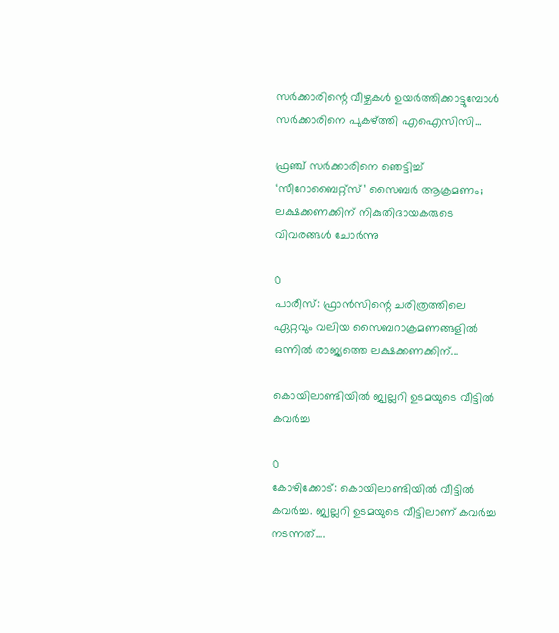സര്‍ക്കാരിന്റെ വീഴ്ചകള്‍ ഉയര്‍ത്തിക്കാട്ടുമ്പോള്‍ സര്‍ക്കാരിനെ പുകഴ്ത്തി എഐസിസി...

ഫ്രഞ്ച് സർക്കാരിനെ ഞെട്ടിച്ച് ‘സീറോബൈറ്റ്സ്’ സൈബർ ആക്രമണം; ലക്ഷക്കണക്കിന് നികുതിദായകരുടെ വിവരങ്ങൾ ചോർന്നു

0
പാരീസ്: ഫ്രാൻസിന്റെ ചരിത്രത്തിലെ ഏറ്റവും വലിയ സൈബറാക്രമണങ്ങളിൽ ഒന്നിൽ രാജ്യത്തെ ലക്ഷക്കണക്കിന്...

കൊയിലാണ്ടിയിൽ ജ്വല്ലറി ഉടമയുടെ വീട്ടിൽ കവർച്ച

0
കോഴിക്കോട്: കൊയിലാണ്ടിയിൽ വീട്ടിൽ കവർച്ച. ജ്വല്ലറി ഉടമയുടെ വീട്ടിലാണ് കവർച്ച നടന്നത്....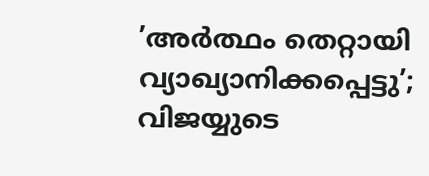’അർത്ഥം തെറ്റായി വ്യാഖ്യാനിക്കപ്പെട്ടു’; വിജയ്യുടെ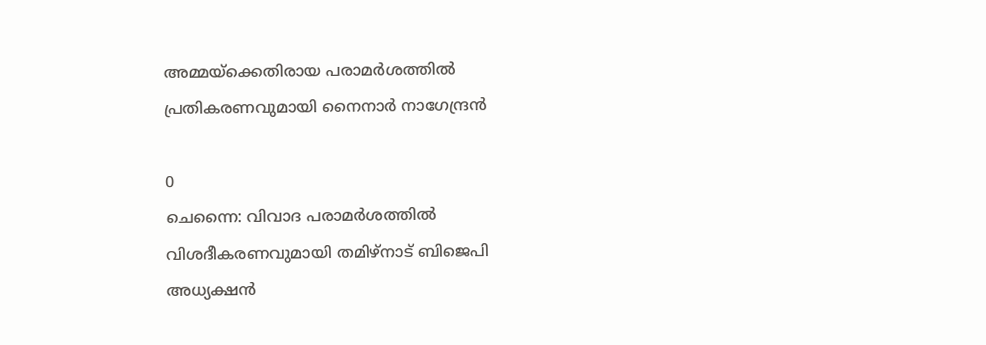അമ്മയ്ക്കെതിരായ പരാമർശത്തിൽ പ്രതികരണവുമായി നൈനാർ നാഗേന്ദ്രൻ

0
ചെന്നൈ: വിവാദ പരാമർശത്തിൽ വിശദീകരണവുമായി തമിഴ്നാട് ബിജെപി അധ്യക്ഷൻ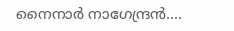നൈനാർ നാഗേന്ദ്രൻ....